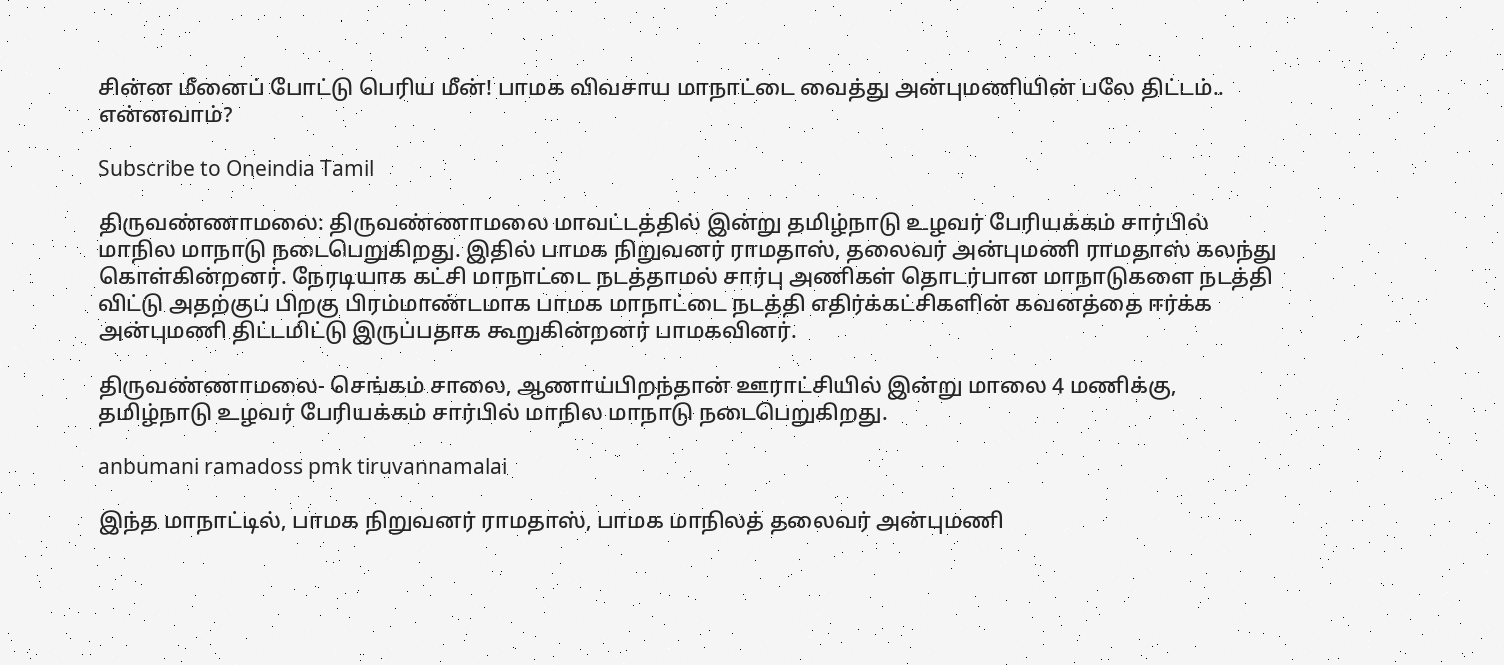சின்ன மீனைப் போட்டு பெரிய மீன்! பாமக விவசாய மாநாட்டை வைத்து அன்புமணியின் பலே திட்டம்.. என்னவாம்?

Subscribe to Oneindia Tamil

திருவண்ணாமலை: திருவண்ணாமலை மாவட்டத்தில் இன்று தமிழ்நாடு உழவர் பேரியக்கம் சார்பில் மாநில மாநாடு நடைபெறுகிறது. இதில் பாமக நிறுவனர் ராமதாஸ், தலைவர் அன்புமணி ராமதாஸ் கலந்து கொள்கின்றனர். நேரடியாக கட்சி மாநாட்டை நடத்தாமல் சார்பு அணிகள் தொடர்பான மாநாடுகளை நடத்தி விட்டு அதற்குப் பிறகு பிரம்மாண்டமாக பாமக மாநாட்டை நடத்தி எதிர்க்கட்சிகளின் கவனத்தை ஈர்க்க அன்புமணி திட்டமிட்டு இருப்பதாக கூறுகின்றனர் பாமகவினர்.

திருவண்ணாமலை- செங்கம் சாலை, ஆணாய்பிறந்தான் ஊராட்சியில் இன்று மாலை 4 மணிக்கு, தமிழ்நாடு உழவர் பேரியக்கம் சார்பில் மாநில மாநாடு நடைபெறுகிறது.

anbumani ramadoss pmk tiruvannamalai

இந்த மாநாட்டில், பாமக நிறுவனர் ராமதாஸ், பாமக மாநிலத் தலைவர் அன்புமணி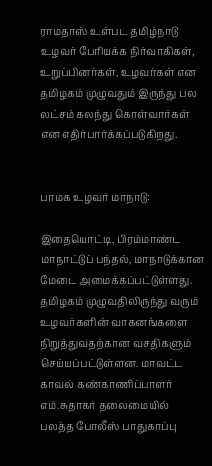ராமதாஸ் உள்பட தமிழ்நாடு உழவர் பேரியக்க நிர்வாகிகள், உறுப்பினர்கள், உழவர்கள் என தமிழகம் முழுவதும் இருந்து பல லட்சம் கலந்து கொள்வார்கள் என எதிர்பார்க்கப்படுகிறது.


பாமக உழவர் மாநாடு:

இதையொட்டி, பிரம்மாண்ட மாநாட்டுப் பந்தல், மாநாடுக்கான மேடை அமைக்கப்பட்டுள்ளது. தமிழகம் முழுவதிலிருந்து வரும் உழவர்களின் வாகனங்களை நிறுத்துவதற்கான வசதிகளும் செய்யப்பட்டுள்ளன. மாவட்ட காவல் கண்காணிப்பாளர் எம்.சுதாகர் தலைமையில் பலத்த போலீஸ் பாதுகாப்பு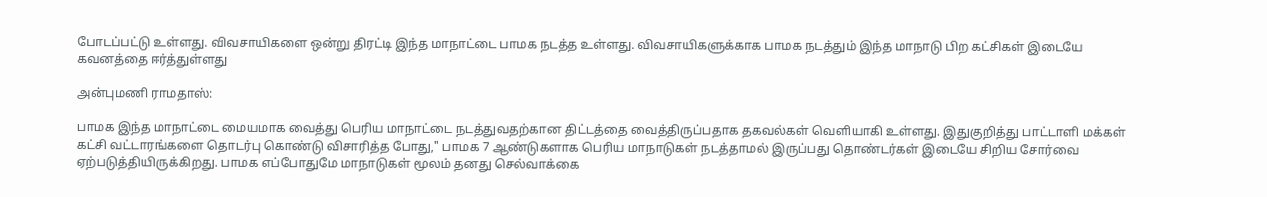போடப்பட்டு உள்ளது. விவசாயிகளை ஒன்று திரட்டி இந்த மாநாட்டை பாமக நடத்த உள்ளது. விவசாயிகளுக்காக பாமக நடத்தும் இந்த மாநாடு பிற கட்சிகள் இடையே கவனத்தை ஈர்த்துள்ளது

அன்புமணி ராமதாஸ்:

பாமக இந்த மாநாட்டை மையமாக வைத்து பெரிய மாநாட்டை நடத்துவதற்கான திட்டத்தை வைத்திருப்பதாக தகவல்கள் வெளியாகி உள்ளது. இதுகுறித்து பாட்டாளி மக்கள் கட்சி வட்டாரங்களை தொடர்பு கொண்டு விசாரித்த போது," பாமக 7 ஆண்டுகளாக பெரிய மாநாடுகள் நடத்தாமல் இருப்பது தொண்டர்கள் இடையே சிறிய சோர்வை ஏற்படுத்தியிருக்கிறது. பாமக எப்போதுமே மாநாடுகள் மூலம் தனது செல்வாக்கை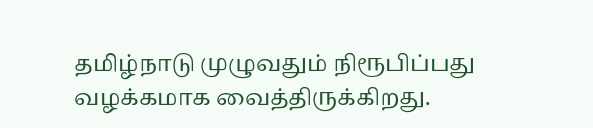தமிழ்நாடு முழுவதும் நிரூபிப்பது வழக்கமாக வைத்திருக்கிறது.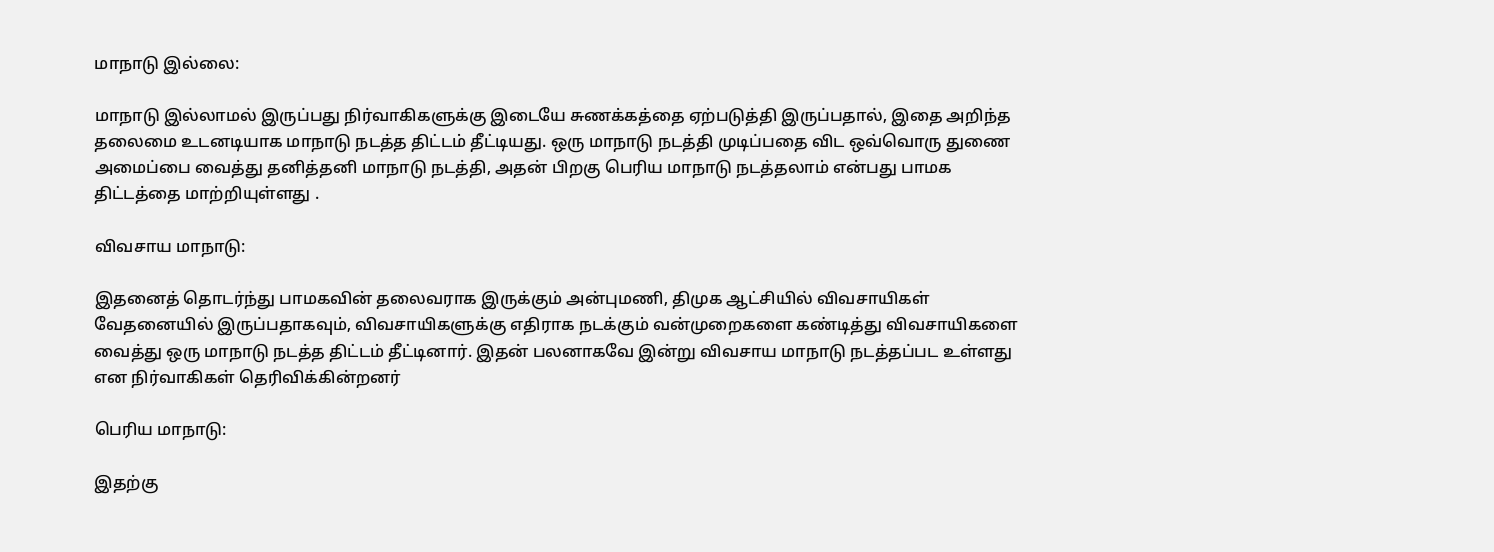மாநாடு இல்லை:

மாநாடு இல்லாமல் இருப்பது நிர்வாகிகளுக்கு இடையே சுணக்கத்தை ஏற்படுத்தி இருப்பதால், இதை அறிந்த தலைமை உடனடியாக மாநாடு நடத்த திட்டம் தீட்டியது. ஒரு மாநாடு நடத்தி முடிப்பதை விட ஒவ்வொரு துணை அமைப்பை வைத்து தனித்தனி மாநாடு நடத்தி, அதன் பிறகு பெரிய மாநாடு நடத்தலாம் என்பது பாமக திட்டத்தை மாற்றியுள்ளது .

விவசாய மாநாடு:

இதனைத் தொடர்ந்து பாமகவின் தலைவராக இருக்கும் அன்புமணி, திமுக ஆட்சியில் விவசாயிகள் வேதனையில் இருப்பதாகவும், விவசாயிகளுக்கு எதிராக நடக்கும் வன்முறைகளை கண்டித்து விவசாயிகளை வைத்து ஒரு மாநாடு நடத்த திட்டம் தீட்டினார். இதன் பலனாகவே இன்று விவசாய மாநாடு நடத்தப்பட உள்ளது என நிர்வாகிகள் தெரிவிக்கின்றனர்

பெரிய மாநாடு:

இதற்கு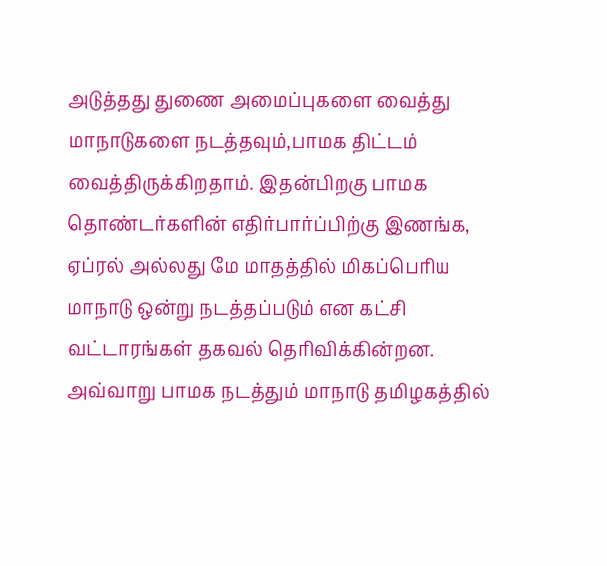அடுத்தது துணை அமைப்புகளை வைத்து மாநாடுகளை நடத்தவும்,பாமக திட்டம் வைத்திருக்கிறதாம். இதன்பிறகு பாமக தொண்டர்களின் எதிர்பார்ப்பிற்கு இணங்க, ஏப்ரல் அல்லது மே மாதத்தில் மிகப்பெரிய மாநாடு ஒன்று நடத்தப்படும் என கட்சி வட்டாரங்கள் தகவல் தெரிவிக்கின்றன. அவ்வாறு பாமக நடத்தும் மாநாடு தமிழகத்தில்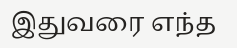இதுவரை எந்த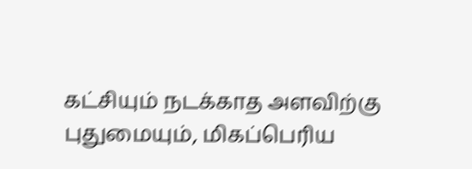கட்சியும் நடக்காத அளவிற்கு புதுமையும், மிகப்பெரிய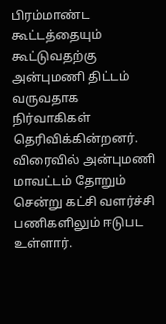பிரம்மாண்ட கூட்டத்தையும் கூட்டுவதற்கு அன்புமணி திட்டம் வருவதாக நிர்வாகிகள் தெரிவிக்கின்றனர். விரைவில் அன்புமணி மாவட்டம் தோறும் சென்று கட்சி வளர்ச்சி பணிகளிலும் ஈடுபட உள்ளார்.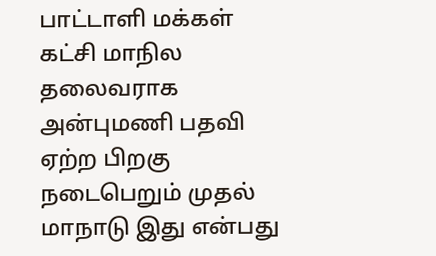பாட்டாளி மக்கள் கட்சி மாநில தலைவராக அன்புமணி பதவி ஏற்ற பிறகு நடைபெறும் முதல் மாநாடு இது என்பது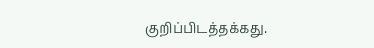குறிப்பிடத்தக்கது.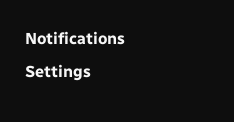Notifications
Settings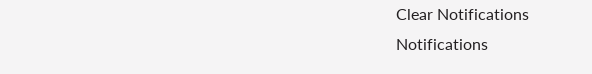Clear Notifications
Notifications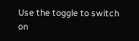Use the toggle to switch on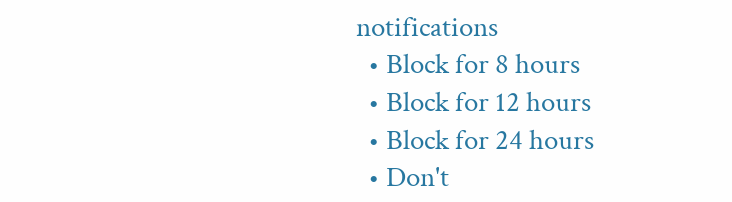notifications
  • Block for 8 hours
  • Block for 12 hours
  • Block for 24 hours
  • Don't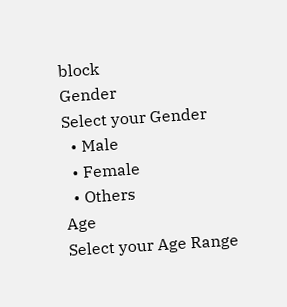block
Gender
Select your Gender
  • Male
  • Female
  • Others
Age
Select your Age Range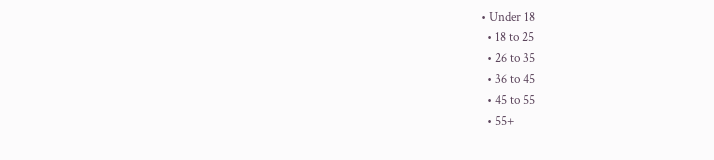• Under 18
  • 18 to 25
  • 26 to 35
  • 36 to 45
  • 45 to 55
  • 55+